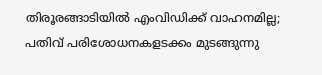തിരൂരങ്ങാടിയിൽ എംവിഡിക്ക് വാഹനമില്ല; പതിവ് പരിശോധനകളടക്കം മുടങ്ങുന്നു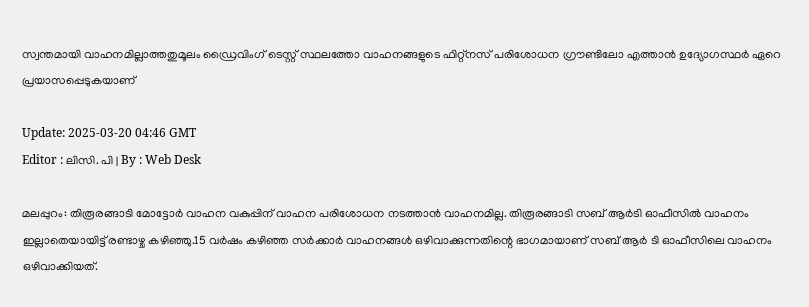സ്വന്തമായി വാഹനമില്ലാത്തതുമൂലം ഡ്രൈവിംഗ് ടെസ്റ്റ് സ്ഥലത്തോ വാഹനങ്ങളുടെ ഫിറ്റ്നസ് പരിശോധന ഗ്രൗണ്ടിലോ എത്താൻ ഉദ്യോഗസ്ഥർ ഏറെ പ്രയാസപ്പെടുകയാണ്

Update: 2025-03-20 04:46 GMT
Editor : ലിസി. പി | By : Web Desk

മലപ്പുറം: തിരൂരങ്ങാടി മോട്ടോർ വാഹന വകുപ്പിന് വാഹന പരിശോധന നടത്താൻ വാഹനമില്ല. തിരൂരങ്ങാടി സബ് ആർടി ഓഫീസിൽ വാഹനം ഇല്ലാതെയായിട്ട് രണ്ടാഴ്ച കഴിഞ്ഞു.15 വർഷം കഴിഞ്ഞ സർക്കാർ വാഹനങ്ങൾ ഒഴിവാക്കുന്നതിന്റെ ഭാഗമായാണ് സബ് ആർ ടി ഓഫീസിലെ വാഹനം ഒഴിവാക്കിയത്.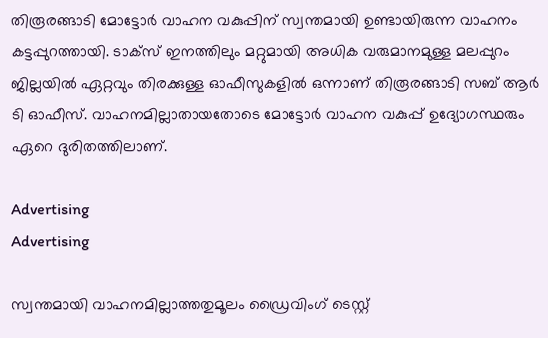തിരൂരങ്ങാടി മോട്ടോർ വാഹന വകുപ്പിന് സ്വന്തമായി ഉണ്ടായിരുന്ന വാഹനം കട്ടപ്പുറത്തായി. ടാക്സ് ഇനത്തിലും മറ്റുമായി അധിക വരുമാനമുള്ള മലപ്പുറം ജില്ലയിൽ ഏറ്റവും തിരക്കുള്ള ഓഫീസുകളിൽ ഒന്നാണ് തിരൂരങ്ങാടി സബ് ആർ ടി ഓഫീസ്. വാഹനമില്ലാതായതോടെ മോട്ടോർ വാഹന വകുപ്പ് ഉദ്യോഗസ്ഥരും ഏറെ ദുരിതത്തിലാണ്.

Advertising
Advertising

സ്വന്തമായി വാഹനമില്ലാത്തതുമൂലം ഡ്രൈവിംഗ് ടെസ്റ്റ്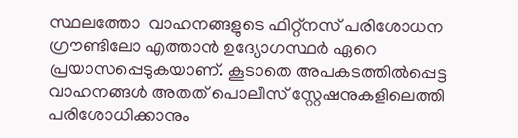സ്ഥലത്തോ  വാഹനങ്ങളുടെ ഫിറ്റ്നസ് പരിശോധന ഗ്രൗണ്ടിലോ എത്താൻ ഉദ്യോഗസ്ഥർ ഏറെ പ്രയാസപ്പെടുകയാണ്. കൂടാതെ അപകടത്തിൽപ്പെട്ട വാഹനങ്ങൾ അതത് പൊലീസ് സ്റ്റേഷനുകളിലെത്തി പരിശോധിക്കാനും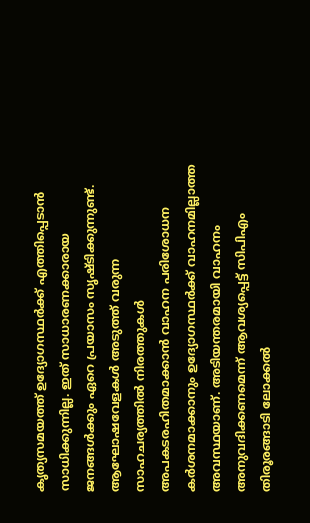കൃത്യസമയത്ത് ഉദ്യോഗസ്ഥർക്ക് എത്തിപ്പെടാൻ സാധിക്കുന്നില്ല. ഇത് സാധാരണക്കാരായ ജനങ്ങൾക്കും ഏറെ പ്രയാസം സൃഷ്ടിക്കുന്നുണ്ട്. ആഘോഷവേളകൾ അടുത്ത് വരുന്ന സാഹചര്യത്തിൽ നിരത്തുകൾ അപകടരഹിതമാക്കാൻ വാഹന പരിശോധന കർശനമാക്കാനും ഉദ്യോഗസ്ഥർക്ക് വാഹനമില്ലാത്ത അവസ്ഥയാണ്. അടിയന്തരമായി വാഹനം അനുവദിക്കണമെന്ന് ആവശ്യപ്പെട്ട് സിപിഎം തിരൂരങ്ങാടി ലോക്കൽ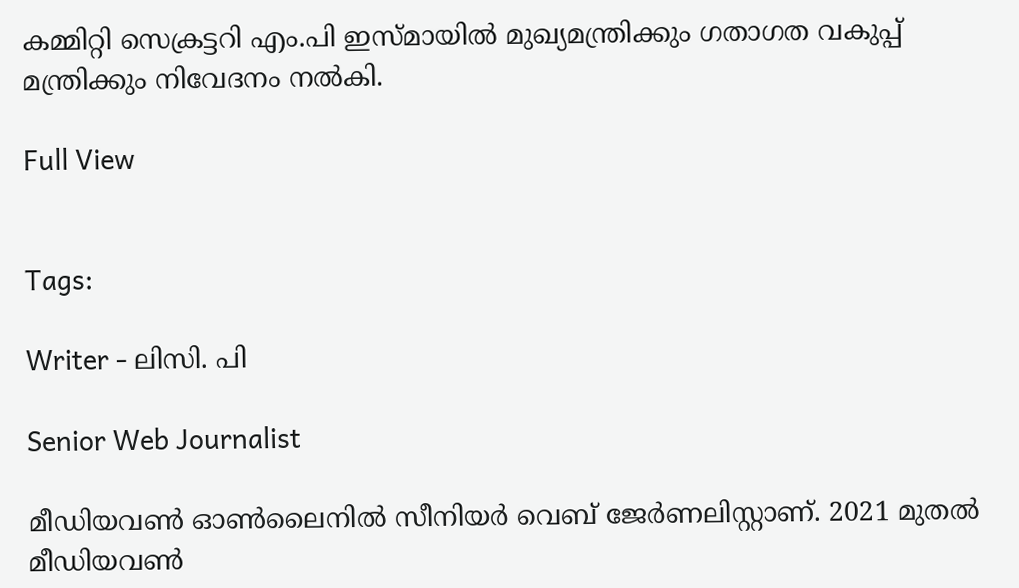കമ്മിറ്റി സെക്രട്ടറി എം.പി ഇസ്മായിൽ മുഖ്യമന്ത്രിക്കും ഗതാഗത വകുപ്പ് മന്ത്രിക്കും നിവേദനം നൽകി.

Full View


Tags:

Writer - ലിസി. പി

Senior Web Journalist

മീഡിയവൺ ഓൺലൈനിൽ സീനിയർ വെബ് ജേർണലിസ്റ്റാണ്. 2021 മുതൽ മീഡിയവൺ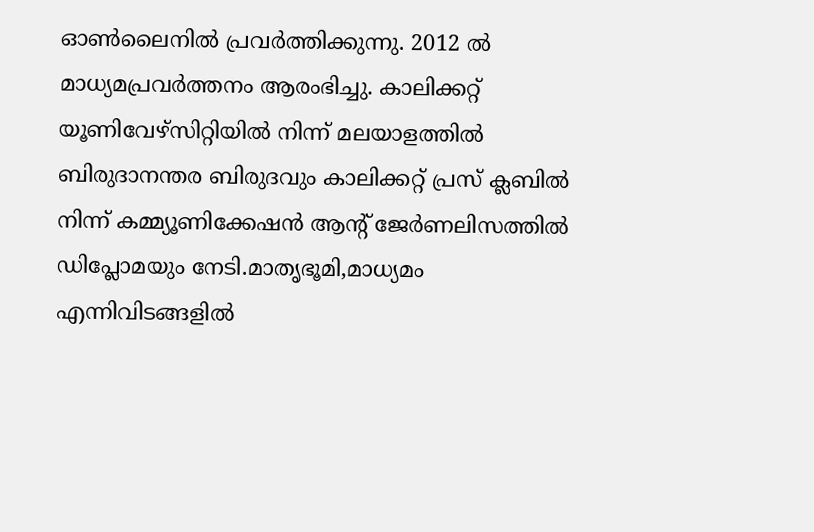ഓൺലൈനിൽ പ്രവർത്തിക്കുന്നു. 2012 ല്‍ മാധ്യമപ്രവര്‍ത്തനം ആരംഭിച്ചു. കാലിക്കറ്റ് യൂണിവേഴ്‌സിറ്റിയിൽ നിന്ന് മലയാളത്തിൽ ബിരുദാനന്തര ബിരുദവും കാലിക്കറ്റ് പ്രസ് ക്ലബിൽ നിന്ന് കമ്മ്യൂണിക്കേഷൻ ആന്റ് ജേർണലിസത്തിൽ ഡിപ്ലോമയും നേടി.മാതൃഭൂമി,മാധ്യമം എന്നിവിടങ്ങളിൽ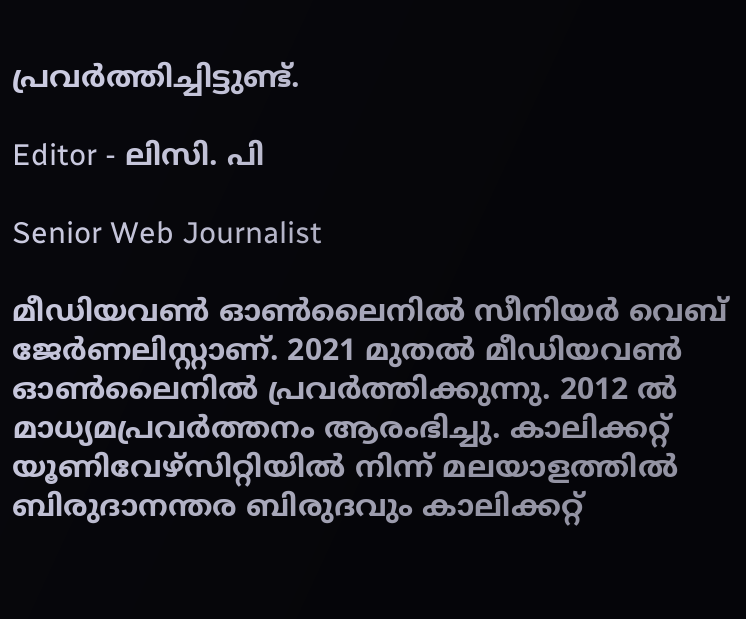പ്രവർത്തിച്ചിട്ടുണ്ട്.

Editor - ലിസി. പി

Senior Web Journalist

മീഡിയവൺ ഓൺലൈനിൽ സീനിയർ വെബ് ജേർണലിസ്റ്റാണ്. 2021 മുതൽ മീഡിയവൺ ഓൺലൈനിൽ പ്രവർത്തിക്കുന്നു. 2012 ല്‍ മാധ്യമപ്രവര്‍ത്തനം ആരംഭിച്ചു. കാലിക്കറ്റ് യൂണിവേഴ്‌സിറ്റിയിൽ നിന്ന് മലയാളത്തിൽ ബിരുദാനന്തര ബിരുദവും കാലിക്കറ്റ്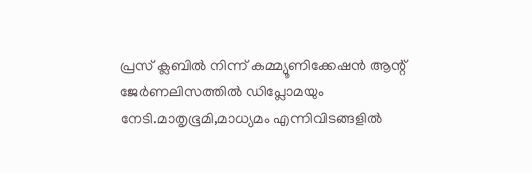പ്രസ് ക്ലബിൽ നിന്ന് കമ്മ്യൂണിക്കേഷൻ ആന്റ് ജേർണലിസത്തിൽ ഡിപ്ലോമയും നേടി.മാതൃഭൂമി,മാധ്യമം എന്നിവിടങ്ങളിൽ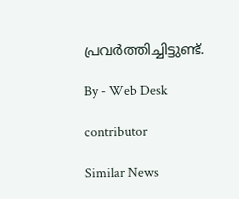പ്രവർത്തിച്ചിട്ടുണ്ട്.

By - Web Desk

contributor

Similar News